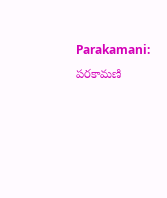Parakamani: పరకామణి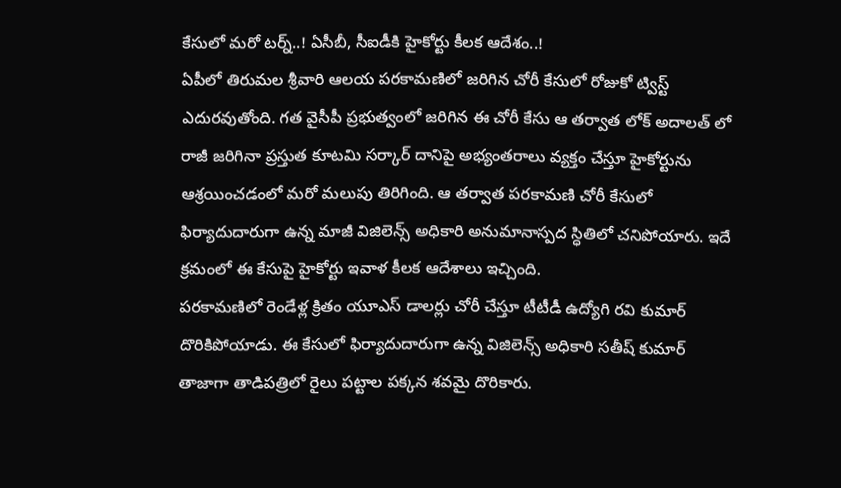కేసులో మరో టర్న్..! ఏసీబీ, సీఐడీకి హైకోర్టు కీలక ఆదేశం..!
ఏపీలో తిరుమల శ్రీవారి ఆలయ పరకామణిలో జరిగిన చోరీ కేసులో రోజుకో ట్విస్ట్ ఎదురవుతోంది. గత వైసీపీ ప్రభుత్వంలో జరిగిన ఈ చోరీ కేసు ఆ తర్వాత లోక్ అదాలత్ లో రాజీ జరిగినా ప్రస్తుత కూటమి సర్కార్ దానిపై అభ్యంతరాలు వ్యక్తం చేస్తూ హైకోర్టును ఆశ్రయించడంలో మరో మలుపు తిరిగింది. ఆ తర్వాత పరకామణి చోరీ కేసులో ఫిర్యాదుదారుగా ఉన్న మాజీ విజిలెన్స్ అధికారి అనుమానాస్పద స్ధితిలో చనిపోయారు. ఇదే క్రమంలో ఈ కేసుపై హైకోర్టు ఇవాళ కీలక ఆదేశాలు ఇచ్చింది.
పరకామణిలో రెండేళ్ల క్రితం యూఎస్ డాలర్లు చోరీ చేస్తూ టీటీడీ ఉద్యోగి రవి కుమార్ దొరికిపోయాడు. ఈ కేసులో ఫిర్యాదుదారుగా ఉన్న విజిలెన్స్ అధికారి సతీష్ కుమార్ తాజాగా తాడిపత్రిలో రైలు పట్టాల పక్కన శవమై దొరికారు.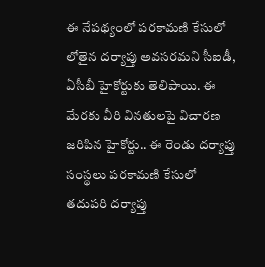ఈ నేపథ్యంలో పరకామణి కేసులో లోతైన దర్యాప్తు అవసరమని సీఐడీ, ఏసీబీ హైకోర్టుకు తెలిపాయి. ఈ మేరకు వీరి వినతులపై విచారణ జరిపిన హైకోర్టు.. ఈ రెండు దర్యాప్తు సంస్థలు పరకామణి కేసులో తదుపరి దర్యాప్తు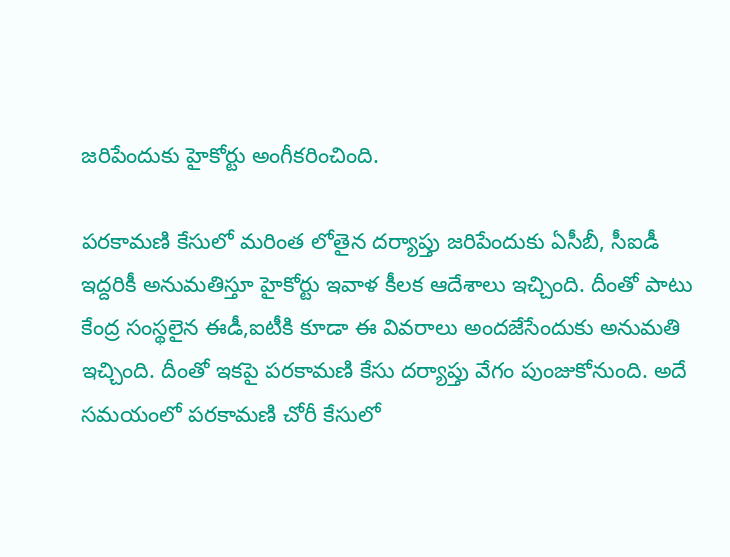జరిపేందుకు హైకోర్టు అంగీకరించింది.

పరకామణి కేసులో మరింత లోతైన దర్యాప్తు జరిపేందుకు ఏసీబీ, సీఐడీ ఇద్దరికీ అనుమతిస్తూ హైకోర్టు ఇవాళ కీలక ఆదేశాలు ఇచ్చింది. దీంతో పాటు కేంద్ర సంస్థలైన ఈడీ,ఐటీకి కూడా ఈ వివరాలు అందజేసేందుకు అనుమతి ఇచ్చింది. దీంతో ఇకపై పరకామణి కేసు దర్యాప్తు వేగం పుంజుకోనుంది. అదే సమయంలో పరకామణి చోరీ కేసులో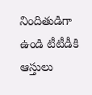నిందితుడిగా ఉండి టీటీడీకి ఆస్తులు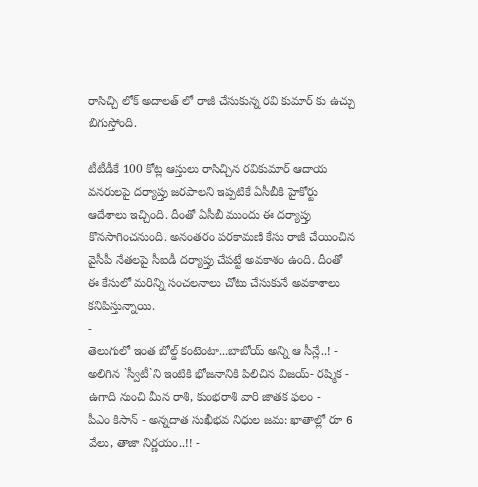రాసిచ్చి లోక్ అదాలత్ లో రాజీ చేసుకున్న రవి కుమార్ కు ఉచ్చు బిగుస్తోంది.

టీటీడీకే 100 కోట్ల ఆస్తులు రాసిచ్చిన రవికుమార్ ఆదాయ వనరులపై దర్యాప్తు జరపాలని ఇప్పటికే ఏసీబీకి హైకోర్టు ఆదేశాలు ఇచ్చింది. దీంతో ఏసీబీ ముందు ఈ దర్యాప్తు కొనసాగించనుంది. అనంతరం పరకామణి కేసు రాజీ చేయించిన వైసీపీ నేతలపై సీఐడీ దర్యాప్తు చేపట్టే అవకాశం ఉంది. దీంతో ఈ కేసులో మరిన్ని సంచలనాలు చోటు చేసుకునే అవకాశాలు కనిపిస్తున్నాయి.
-
తెలుగులో ఇంత బోల్డ్ కంటెంటా...బాబోయ్ అన్ని ఆ సీన్లే..! -
అలిగిన `స్వీటీ`ని ఇంటికి భోజనానికి పిలిచిన విజయ్- రష్మిక -
ఉగాది నుంచి మీన రాశి, కుంభరాశి వారి జాతక ఫలం -
పీఎం కిసాన్ - అన్నదాత సుఖీభవ నిధుల జమ: ఖాతాల్లో రూ 6 వేలు, తాజా నిర్ణయం..!! -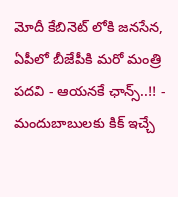మోదీ కేబినెట్ లోకి జనసేన, ఏపీలో బీజేపీకి మరో మంత్రి పదవి - ఆయనకే ఛాన్స్..!! -
మందుబాబులకు కిక్ ఇచ్చే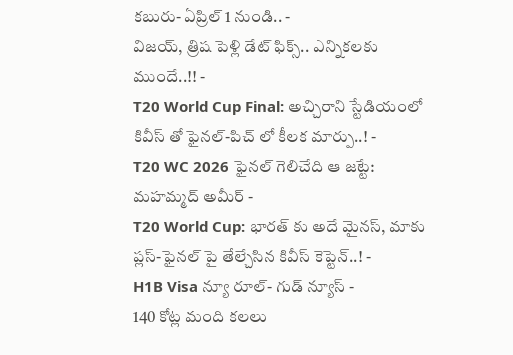కబురు- ఏప్రిల్ 1 నుండి.. -
విజయ్, త్రిష పెళ్లి డేట్ ఫిక్స్.. ఎన్నికలకు ముందే..!! -
T20 World Cup Final: అచ్చిరాని స్టేడియంలో కివీస్ తో ఫైనల్-పిచ్ లో కీలక మార్పు..! -
T20 WC 2026 ఫైనల్ గెలిచేది ఆ జట్టే: మహమ్మద్ అమీర్ -
T20 World Cup: భారత్ కు అదే మైనస్, మాకు ప్లస్-ఫైనల్ పై తేల్చేసిన కివీస్ కెప్టెన్..! -
H1B Visa న్యూ రూల్- గుడ్ న్యూస్ -
140 కోట్ల మంది కలలు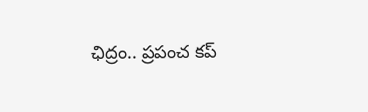ఛిద్రం.. ప్రపంచ కప్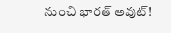నుంచి భారత్ అవుట్!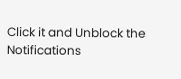Click it and Unblock the Notifications